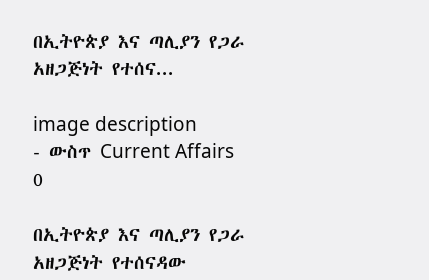በኢትዮጵያ እና ጣሊያን የጋራ አዘጋጅነት የተሰና...

image description
- ውስጥ Current Affairs    0

በኢትዮጵያ እና ጣሊያን የጋራ አዘጋጅነት የተሰናዳው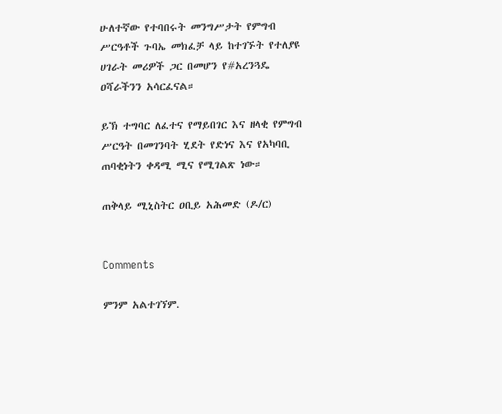ሁለተኛው የተባበሩት መንግሥታት የምግብ ሥርዓቶች ጉባኤ መክፈቻ ላይ ከተገኙት የተለያዩ ሀገራት መሪዎች ጋር በመሆን የ#አረንጓዴ ዐሻራችንን አሳርፈናል።

ይኽ ተግባር ለፈተና የማይበገር እና ዘላቂ የምግብ ሥርዓት በመገንባት ሂደት የድነና እና የአካባቢ ጠባቂነትን ቀዳሚ ሚና የሚገልጽ ነው።

ጠቅላይ ሚኒስትር ዐቢይ አሕመድ (ዶ/ር)


Comments

ምንም አልተገኘም.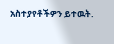አስተያየቶችዎን ይተዉት.